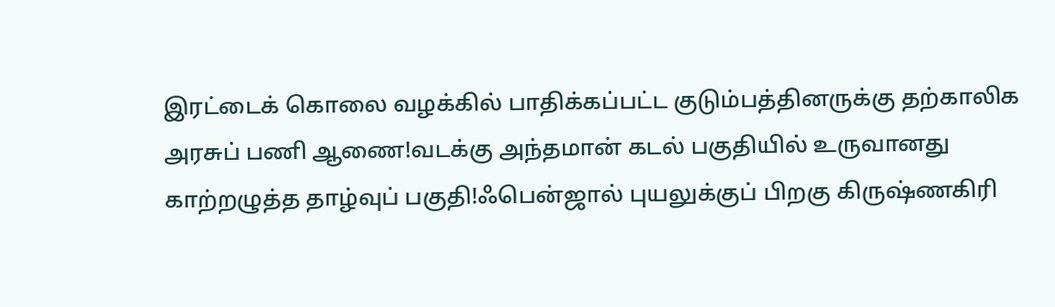இரட்டைக் கொலை வழக்கில் பாதிக்கப்பட்ட குடும்பத்தினருக்கு தற்காலிக அரசுப் பணி ஆணை!வடக்கு அந்தமான் கடல் பகுதியில் உருவானது காற்றழுத்த தாழ்வுப் பகுதி!ஃபென்ஜால் புயலுக்குப் பிறகு கிருஷ்ணகிரி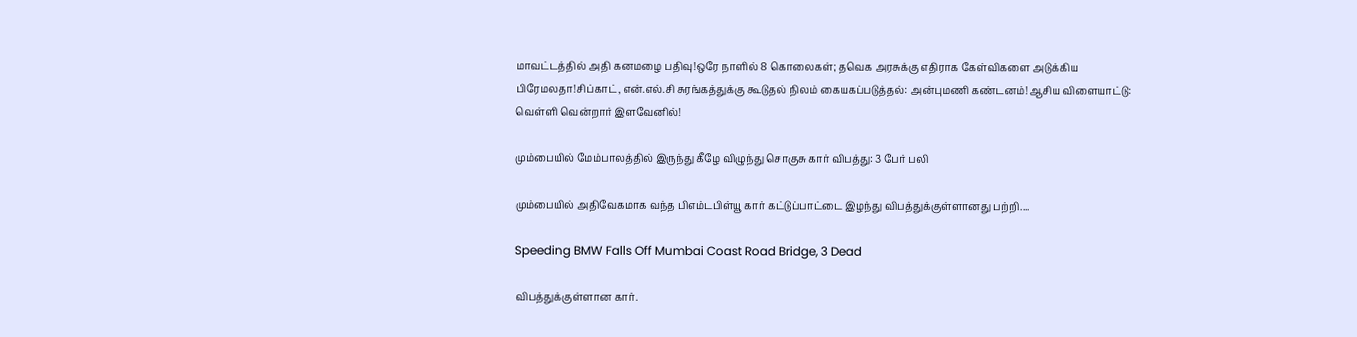மாவட்டத்தில் அதி கனமழை பதிவு!ஒரே நாளில் 8 கொலைகள்; தவெக அரசுக்கு எதிராக கேள்விகளை அடுக்கிய பிரேமலதா!சிப்காட், என்.எல்.சி சுரங்கத்துக்கு கூடுதல் நிலம் கையகப்படுத்தல்: அன்புமணி கண்டனம்!ஆசிய விளையாட்டு: வெள்ளி வென்றார் இளவேனில்!

மும்பையில் மேம்பாலத்தில் இருந்து கீழே விழுந்து சொகுசு கார் விபத்து: 3 பேர் பலி

மும்பையில் அதிவேகமாக வந்த பிஎம்டபிள்யூ கார் கட்டுப்பாட்டை இழந்து விபத்துக்குள்ளானது பற்றி....

Speeding BMW Falls Off Mumbai Coast Road Bridge, 3 Dead

விபத்துக்குள்ளான கார்.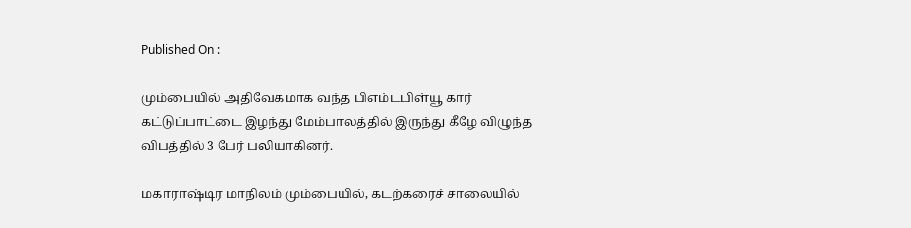Published On :

மும்பையில் அதிவேகமாக வந்த பிஎம்டபிள்யூ கார் கட்டுப்பாட்டை இழந்து மேம்பாலத்தில் இருந்து கீழே விழுந்த விபத்தில் 3 பேர் பலியாகினர்.

மகாராஷ்டிர மாநிலம் மும்பையில், கடற்கரைச் சாலையில்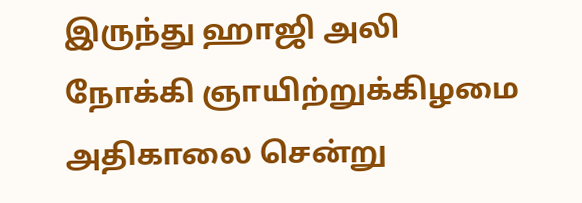இருந்து ஹாஜி அலி நோக்கி ஞாயிற்றுக்கிழமை அதிகாலை சென்று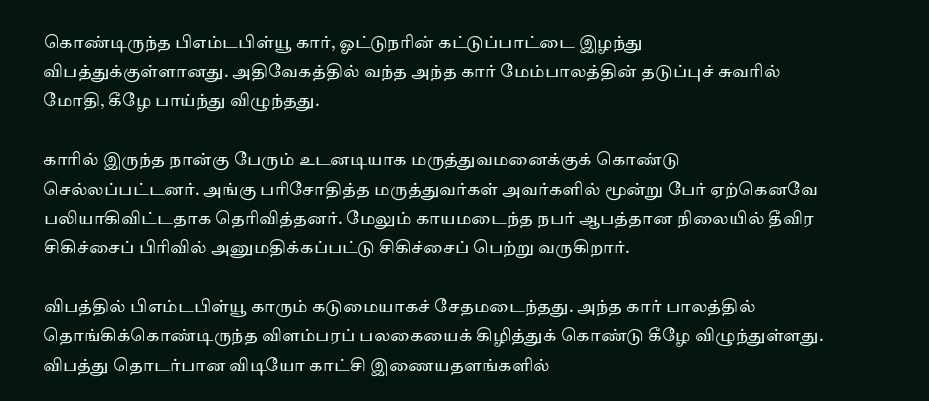கொண்டிருந்த பிஎம்டபிள்யூ கார், ஓட்டுநரின் கட்டுப்பாட்டை இழந்து விபத்துக்குள்ளானது. அதிவேகத்தில் வந்த அந்த கார் மேம்பாலத்தின் தடுப்புச் சுவரில் மோதி, கீழே பாய்ந்து விழுந்தது.

காரில் இருந்த நான்கு பேரும் உடனடியாக மருத்துவமனைக்குக் கொண்டு செல்லப்பட்டனர். அங்கு பரிசோதித்த மருத்துவர்கள் அவர்களில் மூன்று பேர் ஏற்கெனவே பலியாகிவிட்டதாக தெரிவித்தனர். மேலும் காயமடைந்த நபர் ஆபத்தான நிலையில் தீவிர சிகிச்சைப் பிரிவில் அனுமதிக்கப்பட்டு சிகிச்சைப் பெற்று வருகிறார்.

விபத்தில் பிஎம்டபிள்யூ காரும் கடுமையாகச் சேதமடைந்தது. அந்த கார் பாலத்தில் தொங்கிக்கொண்டிருந்த விளம்பரப் பலகையைக் கிழித்துக் கொண்டு கீழே விழுந்துள்ளது. விபத்து தொடர்பான விடியோ காட்சி இணையதளங்களில்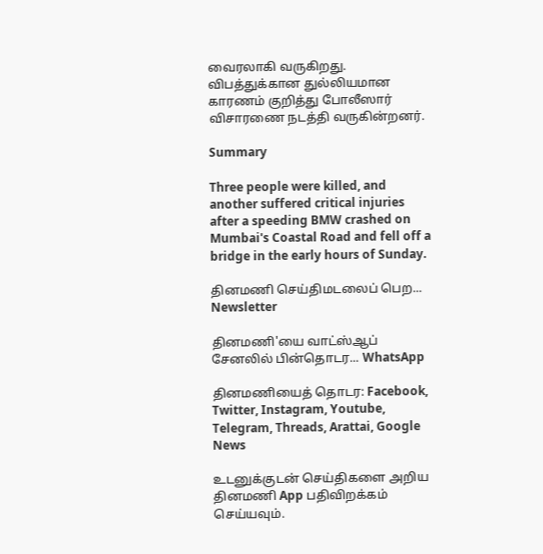வைரலாகி வருகிறது. விபத்துக்கான துல்லியமான காரணம் குறித்து போலீஸார் விசாரணை நடத்தி வருகின்றனர்.

Summary

Three people were killed, and another suffered critical injuries after a speeding BMW crashed on Mumbai's Coastal Road and fell off a bridge in the early hours of Sunday.

தினமணி செய்திமடலைப் பெற... Newsletter

தினமணி'யை வாட்ஸ்ஆப் சேனலில் பின்தொடர... WhatsApp

தினமணியைத் தொடர: Facebook, Twitter, Instagram, Youtube, Telegram, Threads, Arattai, Google News

உடனுக்குடன் செய்திகளை அறிய தினமணி App பதிவிறக்கம் செய்யவும்.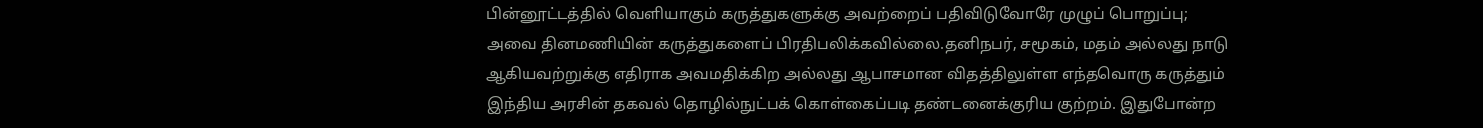பின்னூட்டத்தில் வெளியாகும் கருத்துகளுக்கு அவற்றைப் பதிவிடுவோரே முழுப் பொறுப்பு; அவை தினமணியின் கருத்துகளைப் பிரதிபலிக்கவில்லை.தனிநபர், சமூகம், மதம் அல்லது நாடு ஆகியவற்றுக்கு எதிராக அவமதிக்கிற அல்லது ஆபாசமான விதத்திலுள்ள எந்தவொரு கருத்தும் இந்திய அரசின் தகவல் தொழில்நுட்பக் கொள்கைப்படி தண்டனைக்குரிய குற்றம். இதுபோன்ற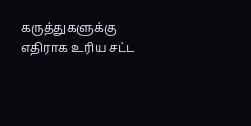கருத்துகளுக்கு எதிராக உரிய சட்ட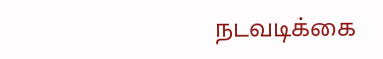நடவடிக்கை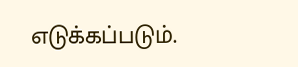எடுக்கப்படும்.